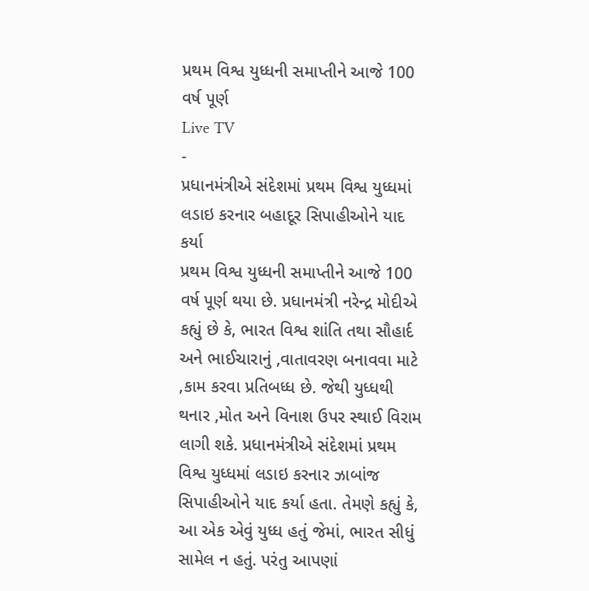પ્રથમ વિશ્વ યુધ્ધની સમાપ્તીને આજે 100 વર્ષ પૂર્ણ
Live TV
-
પ્રધાનમંત્રીએ સંદેશમાં પ્રથમ વિશ્વ યુધ્ધમાં લડાઇ કરનાર બહાદૂર સિપાહીઓને યાદ કર્યા
પ્રથમ વિશ્વ યુધ્ધની સમાપ્તીને આજે 100 વર્ષ પૂર્ણ થયા છે. પ્રધાનમંત્રી નરેન્દ્ર મોદીએ કહ્યું છે કે, ભારત વિશ્વ શાંતિ તથા સૌહાર્દ અને ભાઈચારાનું ,વાતાવરણ બનાવવા માટે ,કામ કરવા પ્રતિબધ્ધ છે. જેથી યુધ્ધથી થનાર ,મોત અને વિનાશ ઉપર સ્થાઈ વિરામ લાગી શકે. પ્રધાનમંત્રીએ સંદેશમાં પ્રથમ વિશ્વ યુધ્ધમાં લડાઇ કરનાર ઝાબાંજ સિપાહીઓને યાદ કર્યા હતા. તેમણે કહ્યું કે, આ એક એવું યુધ્ધ હતું જેમાં, ભારત સીધું સામેલ ન હતું. પરંતુ આપણાં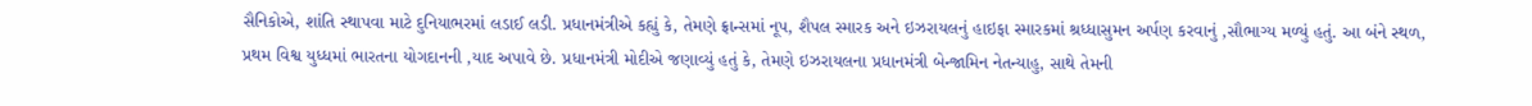સૈનિકોએ, શાંતિ સ્થાપવા માટે દુનિયાભરમાં લડાઈ લડી. પ્રધાનમંત્રીએ કહ્યું કે, તેમણે ફ્રાન્સમાં નૂપ, શૈપલ સ્મારક અને ઇઝરાયલનું હાઇફા સ્મારકમાં શ્રધ્ધાસુમન અર્પણ કરવાનું ,સૌભાગ્ય મળ્યું હતું. આ બંને સ્થળ, પ્રથમ વિશ્વ યુધ્ધમાં ભારતના યોગદાનની ,યાદ અપાવે છે. પ્રધાનમંત્રી મોદીએ જણાવ્યું હતું કે, તેમણે ઇઝરાયલના પ્રધાનમંત્રી બેન્જામિન નેતન્યાહુ, સાથે તેમની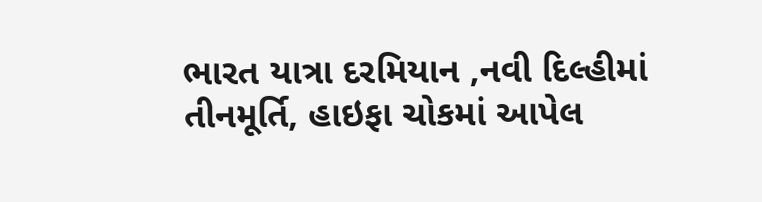ભારત યાત્રા દરમિયાન ,નવી દિલ્હીમાં તીનમૂર્તિ, હાઇફા ચોકમાં આપેલ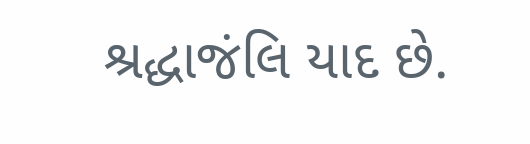શ્રદ્ધાજંલિ યાદ છે.